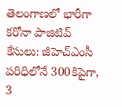తెలంగాణలో భారీగా కరోనా పాజిటివ్ కేసులు: జీహెచ్ఎంసీ పరిధిలోనే 300కిపైగా, 3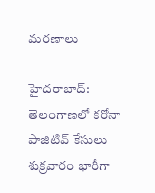మరణాలు

హైదరాబాద్: తెలంగాణలో కరోనా పాజిటివ్ కేసులు శుక్రవారం భారీగా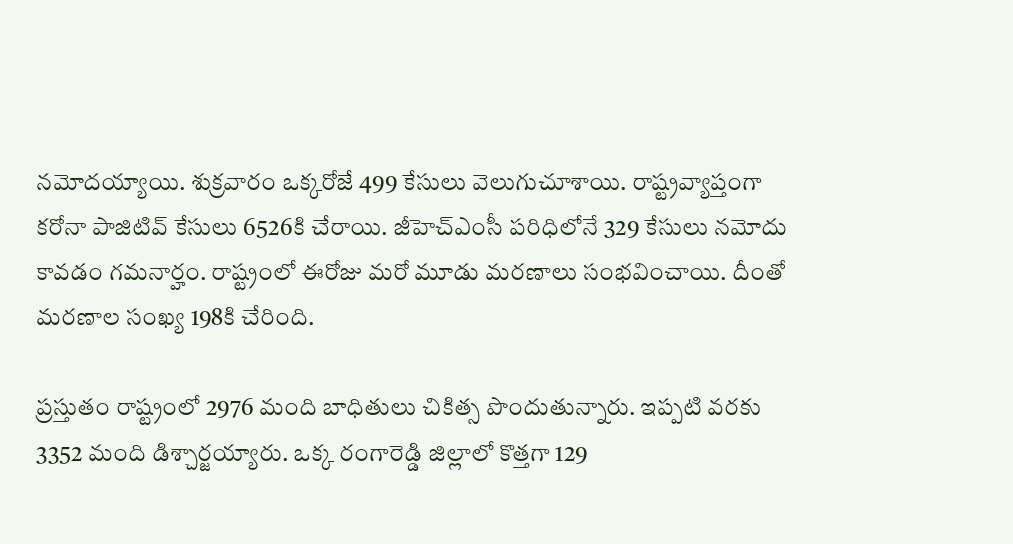నమోదయ్యాయి. శుక్రవారం ఒక్కరోజే 499 కేసులు వెలుగుచూశాయి. రాష్ట్రవ్యాప్తంగా కరోనా పాజిటివ్‌ కేసులు 6526కి చేరాయి. జీహెచ్ఎంసీ పరిధిలోనే 329 కేసులు నమోదు కావడం గమనార్హం. రాష్ట్రంలో ఈరోజు మరో మూడు మరణాలు సంభవించాయి. దీంతో మరణాల సంఖ్య 198కి చేరింది.

ప్రస్తుతం రాష్ట్రంలో 2976 మంది బాధితులు చికిత్స పొందుతున్నారు. ఇప్పటి వరకు 3352 మంది డిశ్చార్జయ్యారు. ఒక్క రంగారెడ్డి జిల్లాలో కొత్తగా 129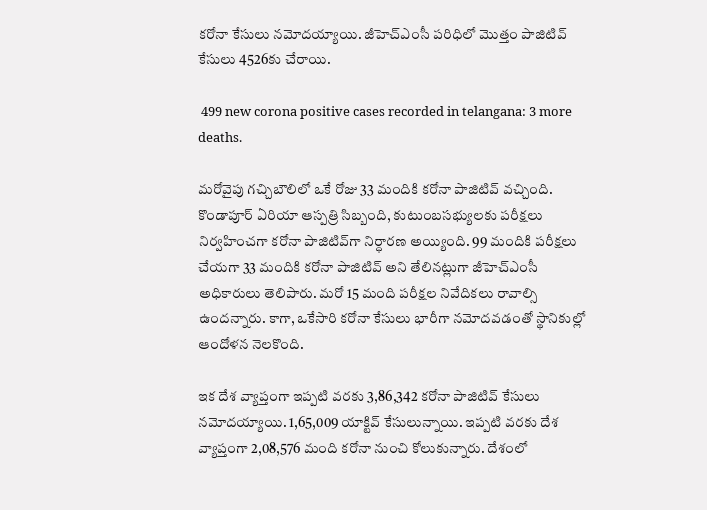కరోనా కేసులు నమోదయ్యాయి. జీహెచ్ఎంసీ పరిధిలో మొత్తం పాజిటివ్ కేసులు 4526కు చేరాయి.

 499 new corona positive cases recorded in telangana: 3 more deaths.

మరోవైపు గచ్చిబౌలిలో ఒకే రోజు 33 మందికి కరోనా పాజిటివ్ వచ్చింది. కొండాపూర్ ఏరియా ఆస్పత్రి సిబ్బంది, కుటుంబసభ్యులకు పరీక్షలు నిర్వహించగా కరోనా పాజిటివ్‌గా నిర్ధారణ అయ్యింది. 99 మందికి పరీక్షలు చేయగా 33 మందికి కరోనా పాజిటివ్ అని తేలినట్లుగా జీహెచ్ఎంసీ అధికారులు తెలిపారు. మరో 15 మంది పరీక్షల నివేదికలు రావాల్సి ఉందన్నారు. కాగా, ఒకేసారి కరోనా కేసులు భారీగా నమోదవడంతో స్థానికుల్లో ఆందోళన నెలకొంది.

ఇక దేశ వ్యాప్తంగా ఇప్పటి వరకు 3,86,342 కరోనా పాజిటివ్ కేసులు నమోదయ్యాయి. 1,65,009 యాక్టివ్ కేసులున్నాయి. ఇప్పటి వరకు దేశ వ్యాప్తంగా 2,08,576 మంది కరోనా నుంచి కోలుకున్నారు. దేశంలో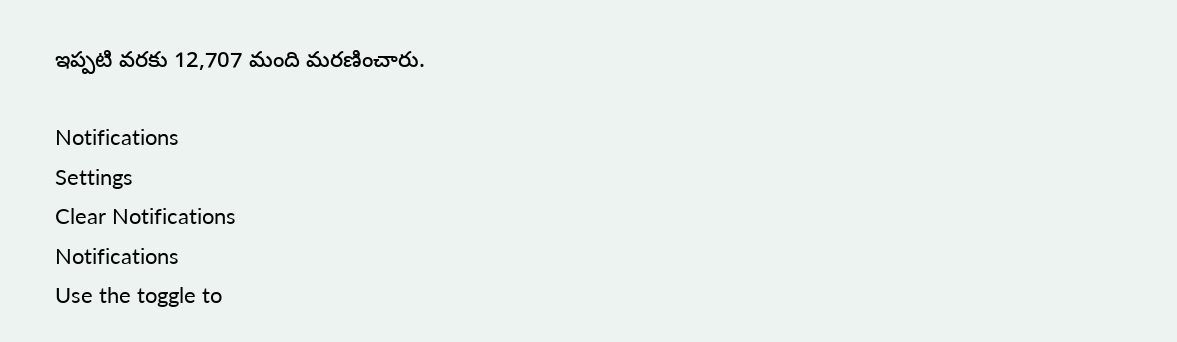ఇప్పటి వరకు 12,707 మంది మరణించారు.

Notifications
Settings
Clear Notifications
Notifications
Use the toggle to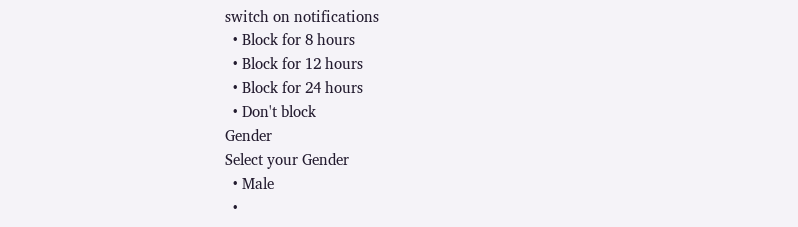switch on notifications
  • Block for 8 hours
  • Block for 12 hours
  • Block for 24 hours
  • Don't block
Gender
Select your Gender
  • Male
  •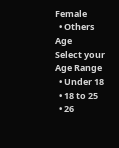Female
  • Others
Age
Select your Age Range
  • Under 18
  • 18 to 25
  • 26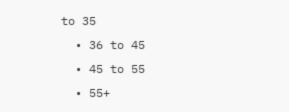to 35
  • 36 to 45
  • 45 to 55
  • 55+